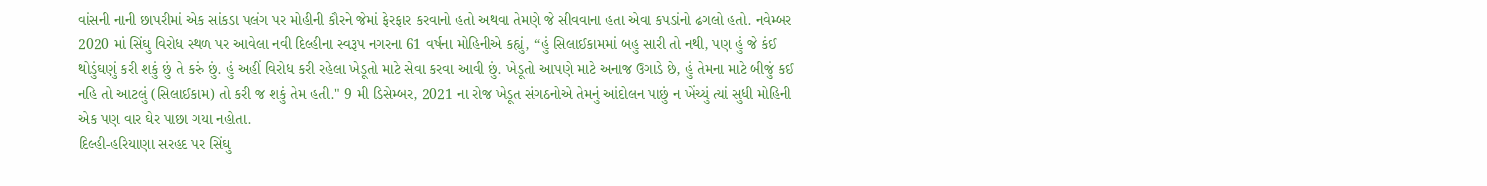વાંસની નાની છાપરીમાં એક સાંકડા પલંગ પર મોહીની કૌરને જેમાં ફેરફાર કરવાનો હતો અથવા તેમણે જે સીવવાના હતા એવા કપડાંનો ઢગલો હતો. નવેમ્બર 2020 માં સિંઘુ વિરોધ સ્થળ પર આવેલા નવી દિલ્હીના સ્વરૂપ નગરના 61 વર્ષના મોહિનીએ કહ્યું, “હું સિલાઈકામમાં બહુ સારી તો નથી, પણ હું જે કંઈ થોડુંઘણું કરી શકું છું તે કરું છું. હું અહીં વિરોધ કરી રહેલા ખેડૂતો માટે સેવા કરવા આવી છું. ખેડૂતો આપણે માટે અનાજ ઉગાડે છે, હું તેમના માટે બીજું કઈ નહિ તો આટલું (સિલાઈકામ) તો કરી જ શકું તેમ હતી." 9 મી ડિસેમ્બર, 2021 ના રોજ ખેડૂત સંગઠનોએ તેમનું આંદોલન પાછું ન ખેંચ્યું ત્યાં સુધી મોહિની એક પણ વાર ઘેર પાછા ગયા નહોતા.
દિલ્હી-હરિયાણા સરહદ પર સિંઘુ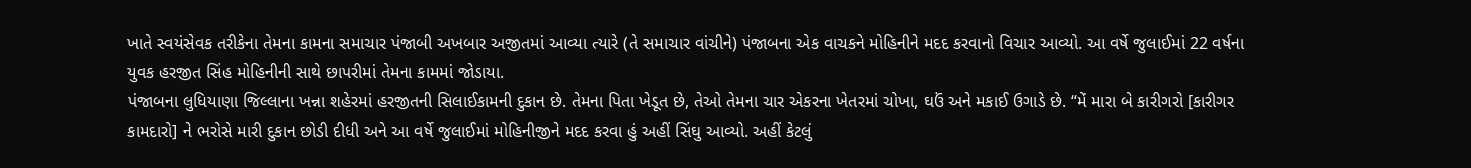ખાતે સ્વયંસેવક તરીકેના તેમના કામના સમાચાર પંજાબી અખબાર અજીતમાં આવ્યા ત્યારે (તે સમાચાર વાંચીને) પંજાબના એક વાચકને મોહિનીને મદદ કરવાનો વિચાર આવ્યો. આ વર્ષે જુલાઈમાં 22 વર્ષના યુવક હરજીત સિંહ મોહિનીની સાથે છાપરીમાં તેમના કામમાં જોડાયા.
પંજાબના લુધિયાણા જિલ્લાના ખન્ના શહેરમાં હરજીતની સિલાઈકામની દુકાન છે. તેમના પિતા ખેડૂત છે, તેઓ તેમના ચાર એકરના ખેતરમાં ચોખા, ઘઉં અને મકાઈ ઉગાડે છે. “મેં મારા બે કારીગરો [કારીગર કામદારો] ને ભરોસે મારી દુકાન છોડી દીધી અને આ વર્ષે જુલાઈમાં મોહિનીજીને મદદ કરવા હું અહીં સિંઘુ આવ્યો. અહીં કેટલું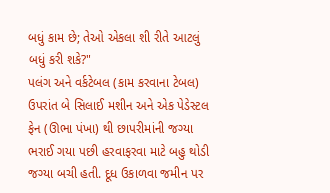બધું કામ છે; તેઓ એકલા શી રીતે આટલું બધું કરી શકે?"
પલંગ અને વર્કટેબલ (કામ કરવાના ટેબલ) ઉપરાંત બે સિલાઈ મશીન અને એક પેડેસ્ટલ ફેન (ઊભા પંખા) થી છાપરીમાંની જગ્યા ભરાઈ ગયા પછી હરવાફરવા માટે બહુ થોડી જગ્યા બચી હતી. દૂધ ઉકાળવા જમીન પર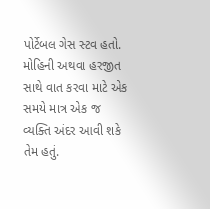પોર્ટેબલ ગેસ સ્ટવ હતો. મોહિની અથવા હરજીત સાથે વાત કરવા માટે એક સમયે માત્ર એક જ વ્યક્તિ અંદર આવી શકે તેમ હતું.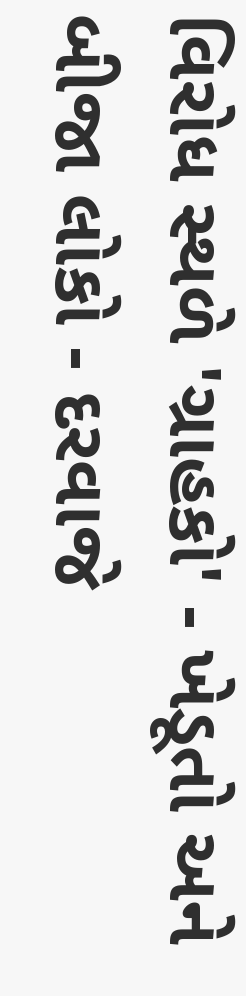વિરોધ સ્થળે 'ગ્રાહકો' - ખેડૂતો અને બીજા લોકો - દરવાજે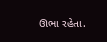ઊભા રહેતા.